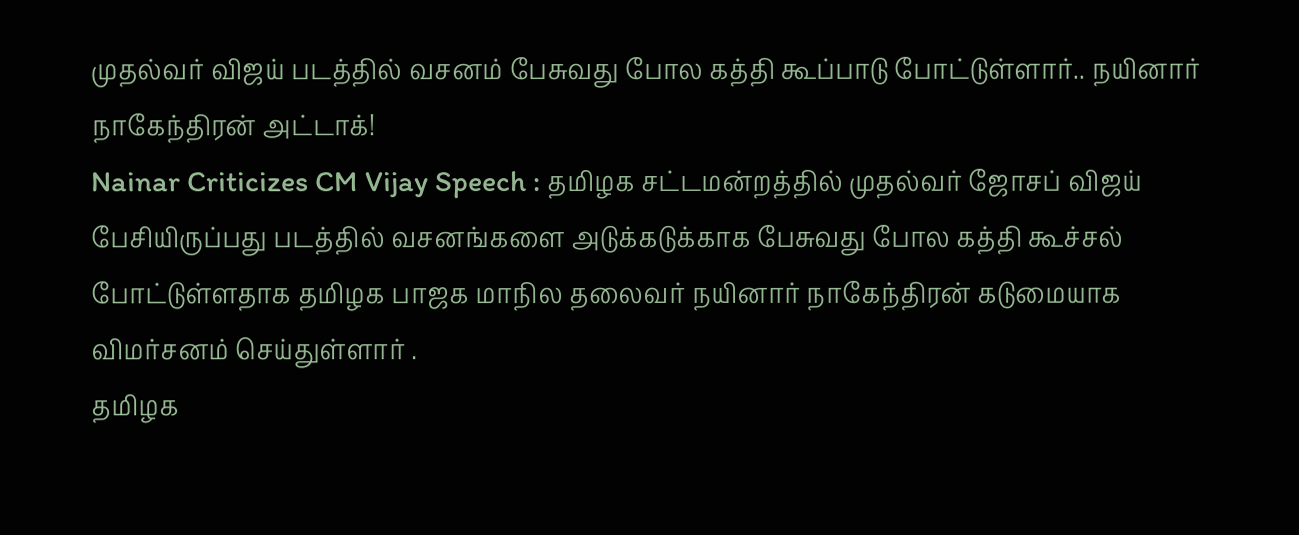முதல்வர் விஜய் படத்தில் வசனம் பேசுவது போல கத்தி கூப்பாடு போட்டுள்ளார்.. நயினார் நாகேந்திரன் அட்டாக்!
Nainar Criticizes CM Vijay Speech : தமிழக சட்டமன்றத்தில் முதல்வர் ஜோசப் விஜய் பேசியிருப்பது படத்தில் வசனங்களை அடுக்கடுக்காக பேசுவது போல கத்தி கூச்சல் போட்டுள்ளதாக தமிழக பாஜக மாநில தலைவர் நயினார் நாகேந்திரன் கடுமையாக விமர்சனம் செய்துள்ளார் .
தமிழக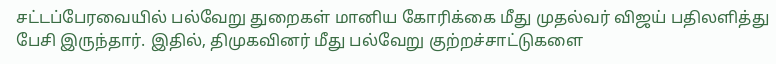சட்டப்பேரவையில் பல்வேறு துறைகள் மானிய கோரிக்கை மீது முதல்வர் விஜய் பதிலளித்து பேசி இருந்தார். இதில், திமுகவினர் மீது பல்வேறு குற்றச்சாட்டுகளை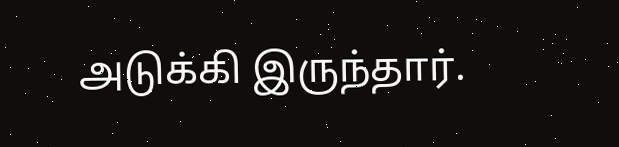அடுக்கி இருந்தார்.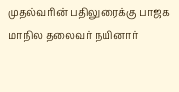முதல்வரின் பதிலுரைக்கு பாஜக மாநில தலைவர் நயினார்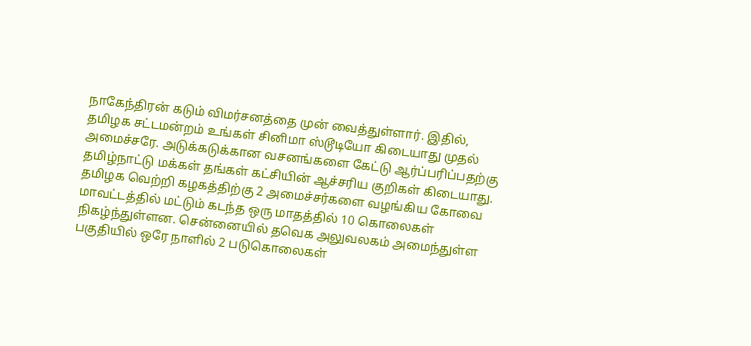நாகேந்திரன் கடும் விமர்சனத்தை முன் வைத்துள்ளார். இதில், தமிழக சட்டமன்றம் உங்கள் சினிமா ஸ்டூடியோ கிடையாது முதல் அமைச்சரே. அடுக்கடுக்கான வசனங்களை கேட்டு ஆர்ப்பரிப்பதற்கு தமிழ்நாட்டு மக்கள் தங்கள் கட்சியின் ஆச்சரிய குறிகள் கிடையாது. தமிழக வெற்றி கழகத்திற்கு 2 அமைச்சர்களை வழங்கிய கோவை மாவட்டத்தில் மட்டும் கடந்த ஒரு மாதத்தில் 10 கொலைகள் நிகழ்ந்துள்ளன. சென்னையில் தவெக அலுவலகம் அமைந்துள்ள பகுதியில் ஒரே நாளில் 2 படுகொலைகள்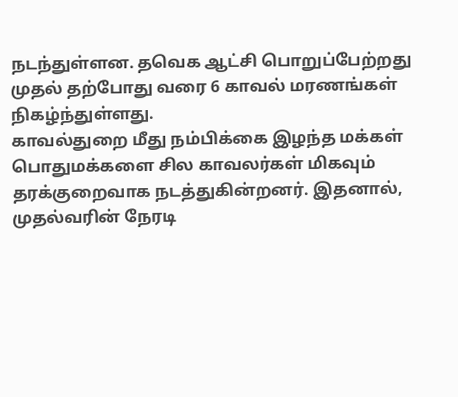நடந்துள்ளன. தவெக ஆட்சி பொறுப்பேற்றது முதல் தற்போது வரை 6 காவல் மரணங்கள் நிகழ்ந்துள்ளது.
காவல்துறை மீது நம்பிக்கை இழந்த மக்கள்
பொதுமக்களை சில காவலர்கள் மிகவும் தரக்குறைவாக நடத்துகின்றனர். இதனால், முதல்வரின் நேரடி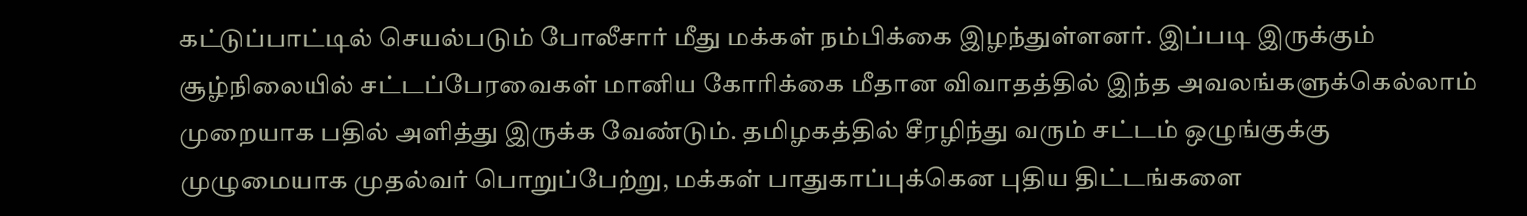கட்டுப்பாட்டில் செயல்படும் போலீசார் மீது மக்கள் நம்பிக்கை இழந்துள்ளனர். இப்படி இருக்கும் சூழ்நிலையில் சட்டப்பேரவைகள் மானிய கோரிக்கை மீதான விவாதத்தில் இந்த அவலங்களுக்கெல்லாம் முறையாக பதில் அளித்து இருக்க வேண்டும். தமிழகத்தில் சீரழிந்து வரும் சட்டம் ஒழுங்குக்கு முழுமையாக முதல்வர் பொறுப்பேற்று, மக்கள் பாதுகாப்புக்கென புதிய திட்டங்களை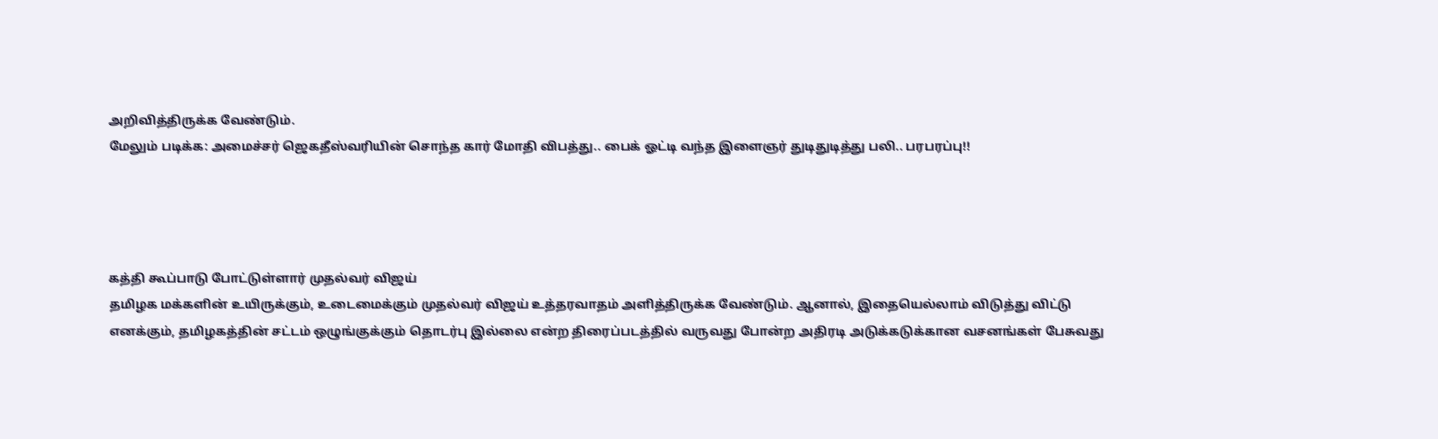அறிவித்திருக்க வேண்டும்.
மேலும் படிக்க: அமைச்சர் ஜெகதீஸ்வரியின் சொந்த கார் மோதி விபத்து.. பைக் ஓட்டி வந்த இளைஞர் துடிதுடித்து பலி.. பரபரப்பு!!




கத்தி கூப்பாடு போட்டுள்ளார் முதல்வர் விஜய்
தமிழக மக்களின் உயிருக்கும், உடைமைக்கும் முதல்வர் விஜய் உத்தரவாதம் அளித்திருக்க வேண்டும். ஆனால், இதையெல்லாம் விடுத்து விட்டு எனக்கும், தமிழகத்தின் சட்டம் ஒழுங்குக்கும் தொடர்பு இல்லை என்ற திரைப்படத்தில் வருவது போன்ற அதிரடி அடுக்கடுக்கான வசனங்கள் பேசுவது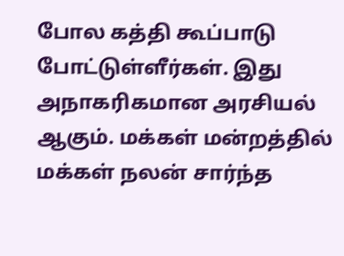போல கத்தி கூப்பாடு போட்டுள்ளீர்கள். இது அநாகரிகமான அரசியல் ஆகும். மக்கள் மன்றத்தில் மக்கள் நலன் சார்ந்த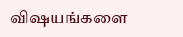விஷயங்களை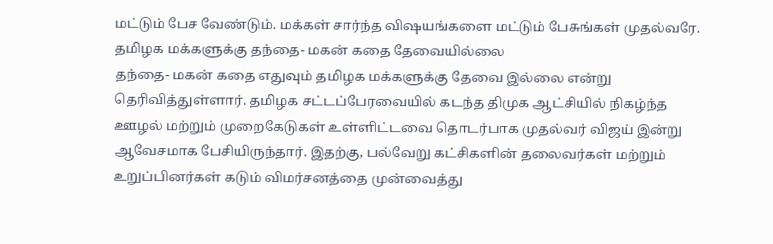மட்டும் பேச வேண்டும். மக்கள் சார்ந்த விஷயங்களை மட்டும் பேசுங்கள் முதல்வரே.
தமிழக மக்களுக்கு தந்தை- மகன் கதை தேவையில்லை
தந்தை- மகன் கதை எதுவும் தமிழக மக்களுக்கு தேவை இல்லை என்று தெரிவித்துள்ளார். தமிழக சட்டப்பேரவையில் கடந்த திமுக ஆட்சியில் நிகழ்ந்த ஊழல் மற்றும் முறைகேடுகள் உள்ளிட்டவை தொடர்பாக முதல்வர் விஜய் இன்று ஆவேசமாக பேசியிருந்தார். இதற்கு, பல்வேறு கட்சிகளின் தலைவர்கள் மற்றும் உறுப்பினர்கள் கடும் விமர்சனத்தை முன்வைத்து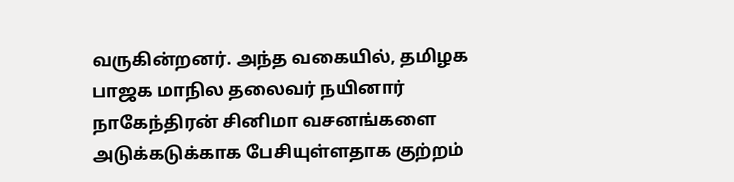வருகின்றனர். அந்த வகையில், தமிழக பாஜக மாநில தலைவர் நயினார் நாகேந்திரன் சினிமா வசனங்களை அடுக்கடுக்காக பேசியுள்ளதாக குற்றம்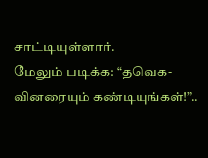சாட்டியுள்ளார்.
மேலும் படிக்க: “தவெக-வினரையும் கண்டியுங்கள்!”..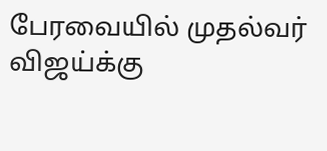பேரவையில் முதல்வர் விஜய்க்கு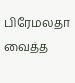பிரேமலதா வைத்த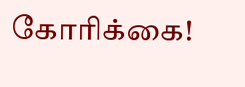கோரிக்கை!